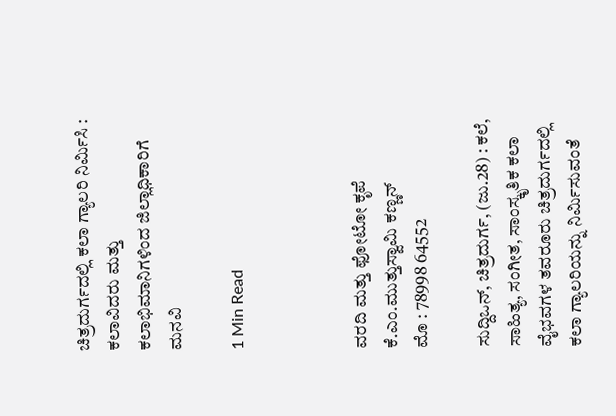ಚಿತ್ರದುರ್ಗದಲ್ಲಿ ಕಲಾ ಗ್ಯಾಲರಿ ನಿರ್ಮಿಸಿ : ಕಲಾವಿದರು ಮತ್ತು ಕಲಾಭಿಮಾನಿಗಳಿಂದ ಜಿಲ್ಲಾಧಿಕಾರಿಗೆ ಮನವಿ

1 Min Read



ವರದಿ ಮತ್ತು ಫೋಟೋ ಕೃಪೆ ಕೆ.ಎಂ.ಮುತ್ತುಸ್ವಾಮಿ ಕಣ್ಣನ್
ಮೊ : 78998 64552

ಸುದ್ದಿಒನ್, ಚಿತ್ರದುರ್ಗ, (ಜು.28) : ಕಲೆ, ಸಾಹಿತ್ಯ, ಸಂಗೀತ, ಸಾಂಸ್ಕೃತಿಕ ಕಲಾ ವೈಭವಗಳ ತವರೂರು ಚಿತ್ರದುರ್ಗದಲ್ಲಿ ಕಲಾ ಗ್ಯಾಲರಿಯನ್ನು ನಿರ್ಮಿಸುವಂತೆ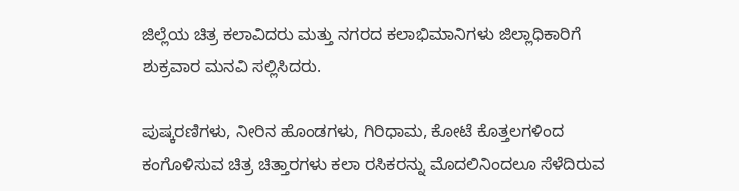ಜಿಲ್ಲೆಯ ಚಿತ್ರ ಕಲಾವಿದರು ಮತ್ತು ನಗರದ ಕಲಾಭಿಮಾನಿಗಳು ಜಿಲ್ಲಾಧಿಕಾರಿಗೆ ಶುಕ್ರವಾರ ಮನವಿ ಸಲ್ಲಿಸಿದರು.

ಪುಷ್ಕರಣಿಗಳು, ನೀರಿನ ಹೊಂಡಗಳು, ಗಿರಿಧಾಮ, ಕೋಟೆ ಕೊತ್ತಲಗಳಿಂದ ಕಂಗೊಳಿಸುವ ಚಿತ್ರ ಚಿತ್ತಾರಗಳು ಕಲಾ ರಸಿಕರನ್ನು ಮೊದಲಿನಿಂದಲೂ ಸೆಳೆದಿರುವ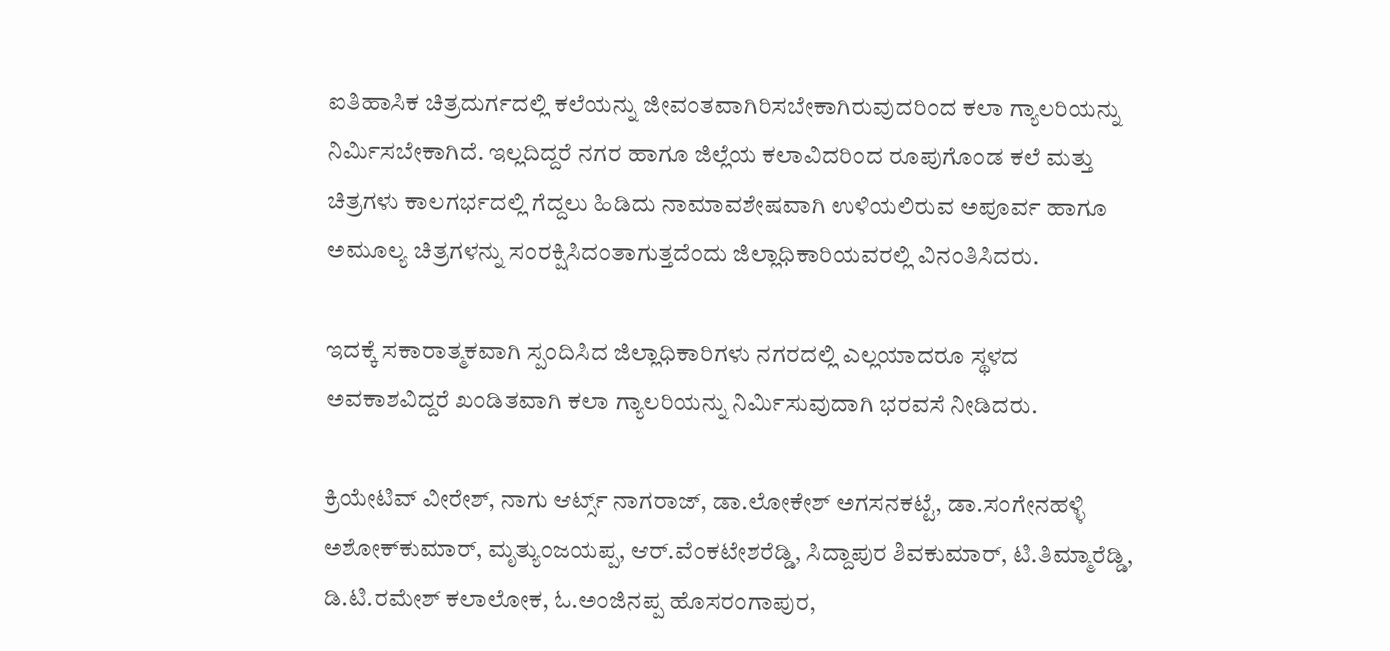ಐತಿಹಾಸಿಕ ಚಿತ್ರದುರ್ಗದಲ್ಲಿ ಕಲೆಯನ್ನು ಜೀವಂತವಾಗಿರಿಸಬೇಕಾಗಿರುವುದರಿಂದ ಕಲಾ ಗ್ಯಾಲರಿಯನ್ನು ನಿರ್ಮಿಸಬೇಕಾಗಿದೆ. ಇಲ್ಲದಿದ್ದರೆ ನಗರ ಹಾಗೂ ಜಿಲ್ಲೆಯ ಕಲಾವಿದರಿಂದ ರೂಪುಗೊಂಡ ಕಲೆ ಮತ್ತು ಚಿತ್ರಗಳು ಕಾಲಗರ್ಭದಲ್ಲಿ ಗೆದ್ದಲು ಹಿಡಿದು ನಾಮಾವಶೇಷವಾಗಿ ಉಳಿಯಲಿರುವ ಅಪೂರ್ವ ಹಾಗೂ ಅಮೂಲ್ಯ ಚಿತ್ರಗಳನ್ನು ಸಂರಕ್ಷಿಸಿದಂತಾಗುತ್ತದೆಂದು ಜಿಲ್ಲಾಧಿಕಾರಿಯವರಲ್ಲಿ ವಿನಂತಿಸಿದರು.

ಇದಕ್ಕೆ ಸಕಾರಾತ್ಮಕವಾಗಿ ಸ್ಪಂದಿಸಿದ ಜಿಲ್ಲಾಧಿಕಾರಿಗಳು ನಗರದಲ್ಲಿ ಎಲ್ಲಯಾದರೂ ಸ್ಥಳದ ಅವಕಾಶವಿದ್ದರೆ ಖಂಡಿತವಾಗಿ ಕಲಾ ಗ್ಯಾಲರಿಯನ್ನು ನಿರ್ಮಿಸುವುದಾಗಿ ಭರವಸೆ ನೀಡಿದರು.

ಕ್ರಿಯೇಟಿವ್ ವೀರೇಶ್, ನಾಗು ಆರ್ಟ್ಸ್ ನಾಗರಾಜ್, ಡಾ.ಲೋಕೇಶ್ ಅಗಸನಕಟ್ಟೆ, ಡಾ.ಸಂಗೇನಹಳ್ಳಿ ಅಶೋಕ್‍ಕುಮಾರ್, ಮೃತ್ಯುಂಜಯಪ್ಪ, ಆರ್.ವೆಂಕಟೇಶರೆಡ್ಡಿ, ಸಿದ್ದಾಪುರ ಶಿವಕುಮಾರ್, ಟಿ.ತಿಮ್ಮಾರೆಡ್ಡಿ, ಡಿ.ಟಿ.ರಮೇಶ್ ಕಲಾಲೋಕ, ಓ.ಅಂಜಿನಪ್ಪ ಹೊಸರಂಗಾಪುರ,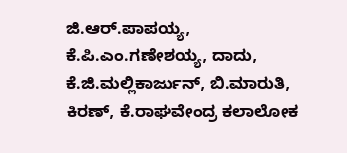ಜಿ.ಆರ್.ಪಾಪಯ್ಯ, ಕೆ.ಪಿ.ಎಂ.ಗಣೇಶಯ್ಯ, ದಾದು, ಕೆ.ಜಿ.ಮಲ್ಲಿಕಾರ್ಜುನ್, ಬಿ.ಮಾರುತಿ, ಕಿರಣ್, ಕೆ.ರಾಘವೇಂದ್ರ ಕಲಾಲೋಕ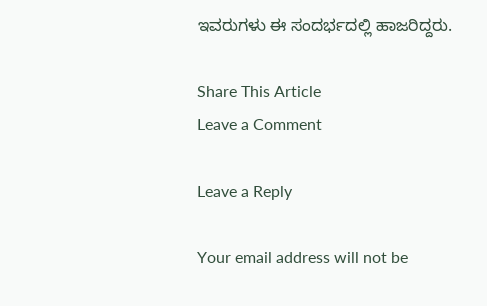ಇವರುಗಳು ಈ ಸಂದರ್ಭದಲ್ಲಿ ಹಾಜರಿದ್ದರು.

Share This Article
Leave a Comment

Leave a Reply

Your email address will not be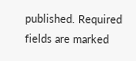published. Required fields are marked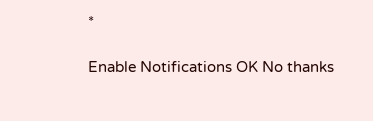*

Enable Notifications OK No thanks